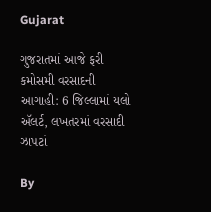Gujarat

ગુજરાતમાં આજે ફરી કમોસમી વરસાદની આગાહી: 6 જિલ્લામાં યલો ઍલર્ટ, લખતરમાં વરસાદી ઝાપટાં

By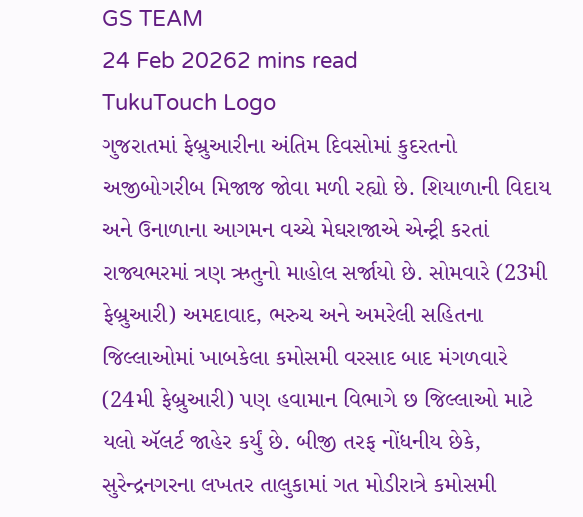GS TEAM
24 Feb 20262 mins read
TukuTouch Logo
ગુજરાતમાં ફેબ્રુઆરીના અંતિમ દિવસોમાં કુદરતનો અજીબોગરીબ મિજાજ જોવા મળી રહ્યો છે. શિયાળાની વિદાય અને ઉનાળાના આગમન વચ્ચે મેઘરાજાએ એન્ટ્રી કરતાં રાજ્યભરમાં ત્રણ ઋતુનો માહોલ સર્જાયો છે. સોમવારે (23મી ફેબ્રુઆરી) અમદાવાદ, ભરુચ અને અમરેલી સહિતના જિલ્લાઓમાં ખાબકેલા કમોસમી વરસાદ બાદ મંગળવારે (24મી ફેબ્રુઆરી) પણ હવામાન વિભાગે છ જિલ્લાઓ માટે યલો ઍલર્ટ જાહેર કર્યું છે. બીજી તરફ નોંધનીય છેકે, સુરેન્દ્રનગરના લખતર તાલુકામાં ગત મોડીરાત્રે કમોસમી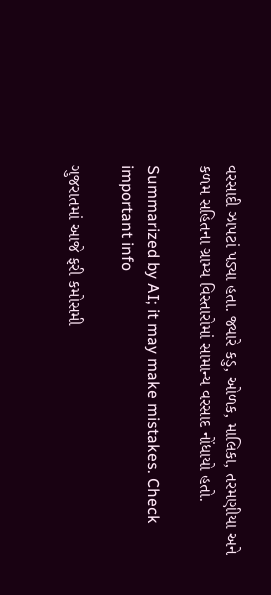વરસાદી ઝાપટાં પડ્યા હતા. જ્યારે કડુ, ઓળક, માલિકા, તરમણીયા અને કળમ સહિતના ગ્રામ્ય વિસ્તારોમાં સામાન્ય વરસાદ નોંધાયો હતો.

Summarized by AI; it may make mistakes. Check important info

ગુજરાતમાં આજે ફરી કમોસમી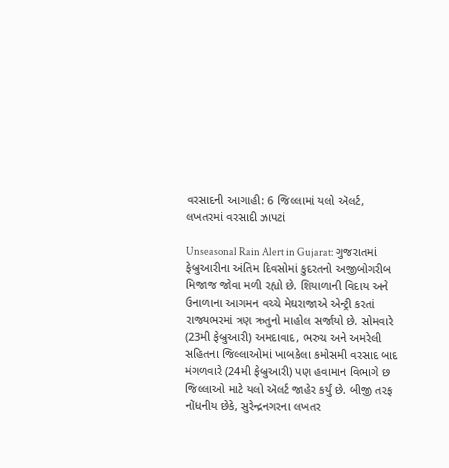વરસાદની આગાહી: 6 જિલ્લામાં યલો ઍલર્ટ, લખતરમાં વરસાદી ઝાપટાં

Unseasonal Rain Alert in Gujarat: ગુજરાતમાં ફેબ્રુઆરીના અંતિમ દિવસોમાં કુદરતનો અજીબોગરીબ મિજાજ જોવા મળી રહ્યો છે. શિયાળાની વિદાય અને ઉનાળાના આગમન વચ્ચે મેઘરાજાએ એન્ટ્રી કરતાં રાજ્યભરમાં ત્રણ ઋતુનો માહોલ સર્જાયો છે. સોમવારે (23મી ફેબ્રુઆરી) અમદાવાદ, ભરુચ અને અમરેલી સહિતના જિલ્લાઓમાં ખાબકેલા કમોસમી વરસાદ બાદ મંગળવારે (24મી ફેબ્રુઆરી) પણ હવામાન વિભાગે છ જિલ્લાઓ માટે યલો ઍલર્ટ જાહેર કર્યું છે. બીજી તરફ નોંધનીય છેકે, સુરેન્દ્રનગરના લખતર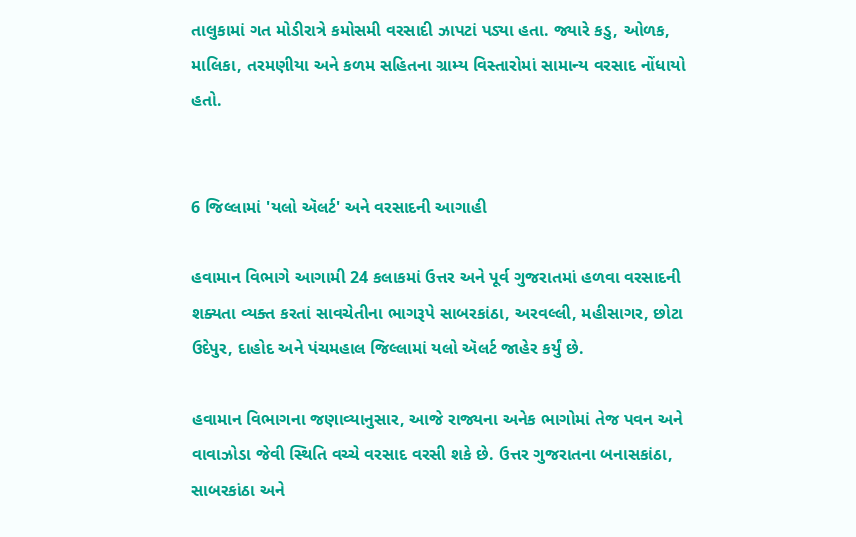તાલુકામાં ગત મોડીરાત્રે કમોસમી વરસાદી ઝાપટાં પડ્યા હતા. જ્યારે કડુ, ઓળક, માલિકા, તરમણીયા અને કળમ સહિતના ગ્રામ્ય વિસ્તારોમાં સામાન્ય વરસાદ નોંધાયો હતો.


6 જિલ્લામાં 'યલો ઍલર્ટ' અને વરસાદની આગાહી

હવામાન વિભાગે આગામી 24 કલાકમાં ઉત્તર અને પૂર્વ ગુજરાતમાં હળવા વરસાદની શક્યતા વ્યક્ત કરતાં સાવચેતીના ભાગરૂપે સાબરકાંઠા, અરવલ્લી, મહીસાગર, છોટા ઉદેપુર, દાહોદ અને પંચમહાલ જિલ્લામાં યલો ઍલર્ટ જાહેર કર્યું છે.

હવામાન વિભાગના જણાવ્યાનુસાર, આજે રાજ્યના અનેક ભાગોમાં તેજ પવન અને વાવાઝોડા જેવી સ્થિતિ વચ્ચે વરસાદ વરસી શકે છે. ઉત્તર ગુજરાતના બનાસકાંઠા, સાબરકાંઠા અને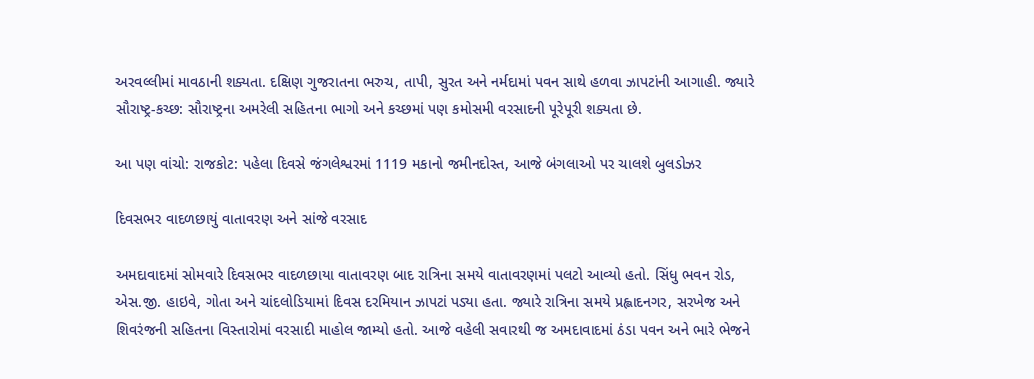અરવલ્લીમાં માવઠાની શક્યતા. દક્ષિણ ગુજરાતના ભરુચ, તાપી, સુરત અને નર્મદામાં પવન સાથે હળવા ઝાપટાંની આગાહી. જ્યારે સૌરાષ્ટ્ર-કચ્છ: સૌરાષ્ટ્રના અમરેલી સહિતના ભાગો અને કચ્છમાં પણ કમોસમી વરસાદની પૂરેપૂરી શક્યતા છે.

આ પણ વાંચો: રાજકોટ: પહેલા દિવસે જંગલેશ્વરમાં 1119 મકાનો જમીનદોસ્ત, આજે બંગલાઓ પર ચાલશે બુલડોઝર

દિવસભર વાદળછાયું વાતાવરણ અને સાંજે વરસાદ

અમદાવાદમાં સોમવારે દિવસભર વાદળછાયા વાતાવરણ બાદ રાત્રિના સમયે વાતાવરણમાં પલટો આવ્યો હતો. સિંધુ ભવન રોડ, એસ.જી. હાઇવે, ગોતા અને ચાંદલોડિયામાં દિવસ દરમિયાન ઝાપટાં પડ્યા હતા. જ્યારે રાત્રિના સમયે પ્રહ્લાદનગર, સરખેજ અને શિવરંજની સહિતના વિસ્તારોમાં વરસાદી માહોલ જામ્યો હતો. આજે વહેલી સવારથી જ અમદાવાદમાં ઠંડા પવન અને ભારે ભેજને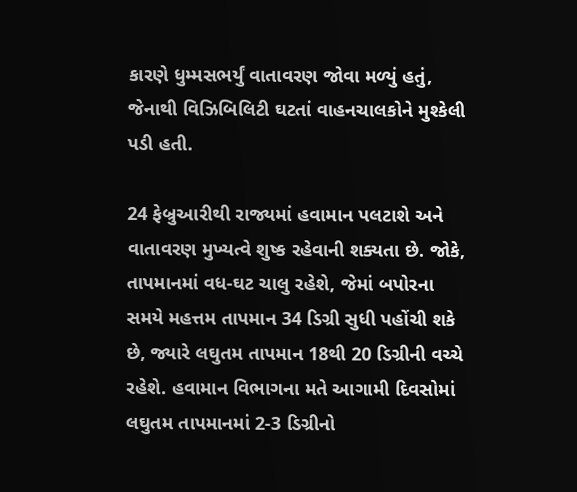કારણે ધુમ્મસભર્યું વાતાવરણ જોવા મળ્યું હતું, જેનાથી વિઝિબિલિટી ઘટતાં વાહનચાલકોને મુશ્કેલી પડી હતી.

24 ફેબ્રુઆરીથી રાજ્યમાં હવામાન પલટાશે અને વાતાવરણ મુખ્યત્વે શુષ્ક રહેવાની શક્યતા છે. જોકે, તાપમાનમાં વધ-ઘટ ચાલુ રહેશે, જેમાં બપોરના સમયે મહત્તમ તાપમાન 34 ડિગ્રી સુધી પહોંચી શકે છે, જ્યારે લઘુતમ તાપમાન 18થી 20 ડિગ્રીની વચ્ચે રહેશે. હવામાન વિભાગના મતે આગામી દિવસોમાં લઘુતમ તાપમાનમાં 2-3 ડિગ્રીનો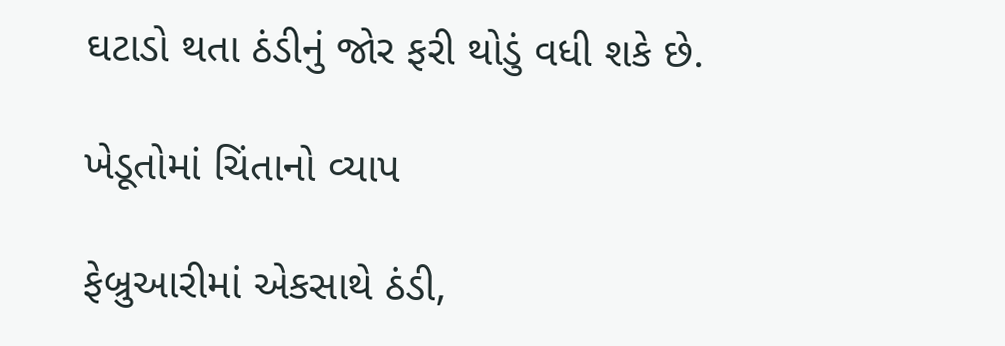ઘટાડો થતા ઠંડીનું જોર ફરી થોડું વધી શકે છે.

ખેડૂતોમાં ચિંતાનો વ્યાપ

ફેબ્રુઆરીમાં એકસાથે ઠંડી,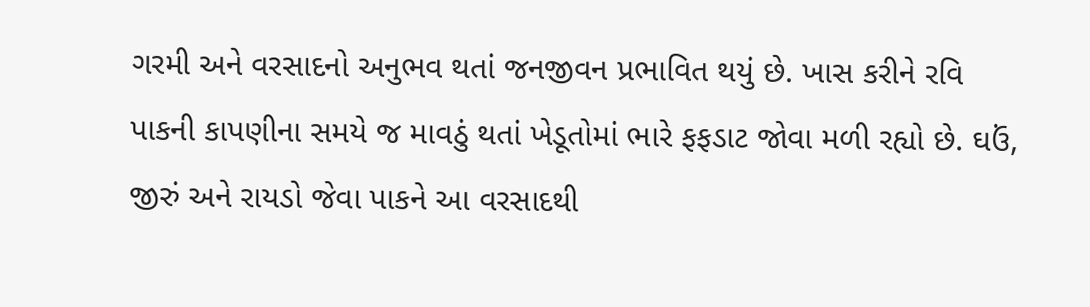ગરમી અને વરસાદનો અનુભવ થતાં જનજીવન પ્રભાવિત થયું છે. ખાસ કરીને રવિ પાકની કાપણીના સમયે જ માવઠું થતાં ખેડૂતોમાં ભારે ફફડાટ જોવા મળી રહ્યો છે. ઘઉં, જીરું અને રાયડો જેવા પાકને આ વરસાદથી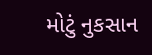મોટું નુકસાન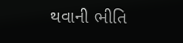થવાની ભીતિ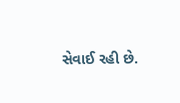સેવાઈ રહી છે.